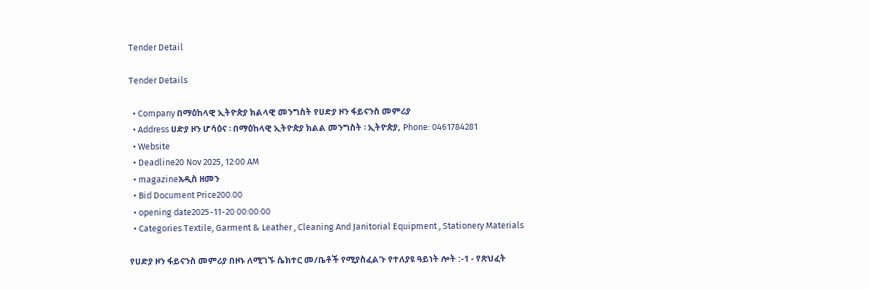Tender Detail

Tender Details

  • Company በማዕከላዊ ኢትዮጵያ ክልላዊ መንግስት የሀድያ ዞን ፋይናንስ መምሪያ
  • Address ሀድያ ዞን ሆሳዕና ፡ በማዕከላዊ ኢትዮጵያ ክልል መንግስት ፡ ኢትዮጵያ, Phone: 0461784281
  • Website
  • Deadline20 Nov 2025, 12:00 AM
  • magazineአዲስ ዘመን
  • Bid Document Price200.00
  • opening date2025-11-20 00:00:00
  • Categories Textile, Garment & Leather , Cleaning And Janitorial Equipment , Stationery Materials

የሀድያ ዞን ፋይናንስ መምሪያ በዞኑ ለሚገኙ ሴክተር መ/ቤቶች የሚያስፈልጉ የተለያዩ ዓይነት ሎት :-1 - የጽህፈት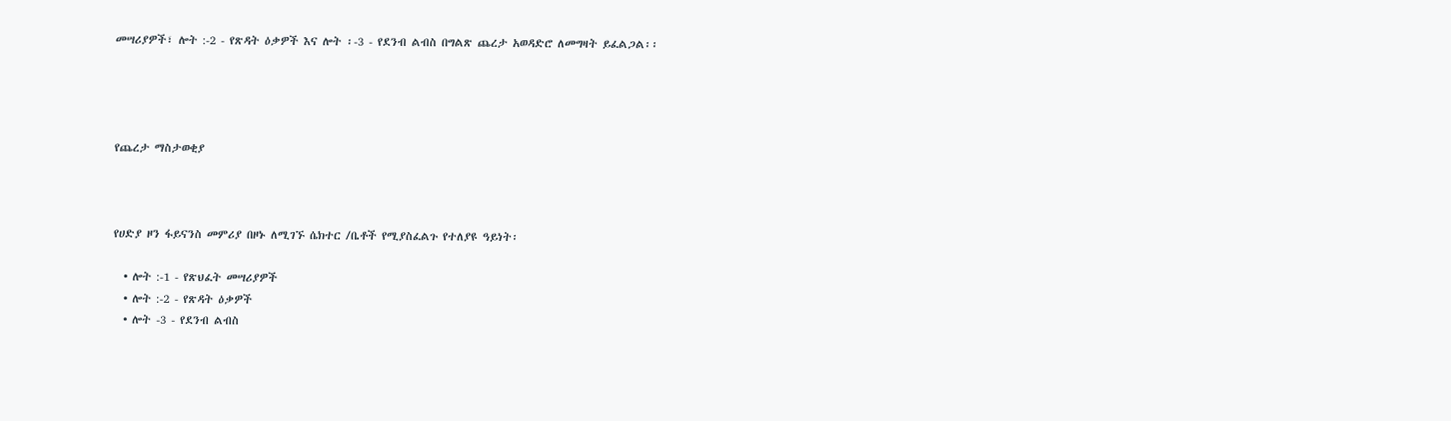መሣሪያዎች፣ ሎት :-2 - የጽዳት ዕቃዎች እና ሎት ፡-3 - የደንብ ልብስ በግልጽ ጨረታ አወዳድሮ ለመግዛት ይፈልጋል፡፡




የጨረታ ማስታወቂያ



የሀድያ ዞን ፋይናንስ መምሪያ በዞኑ ለሚገኙ ሴክተር /ቤቶች የሚያስፈልጉ የተለያዩ ዓይነት፡

  • ሎት :-1 - የጽህፈት መሣሪያዎች
  • ሎት :-2 - የጽዳት ዕቃዎች
  • ሎት -3 - የደንብ ልብስ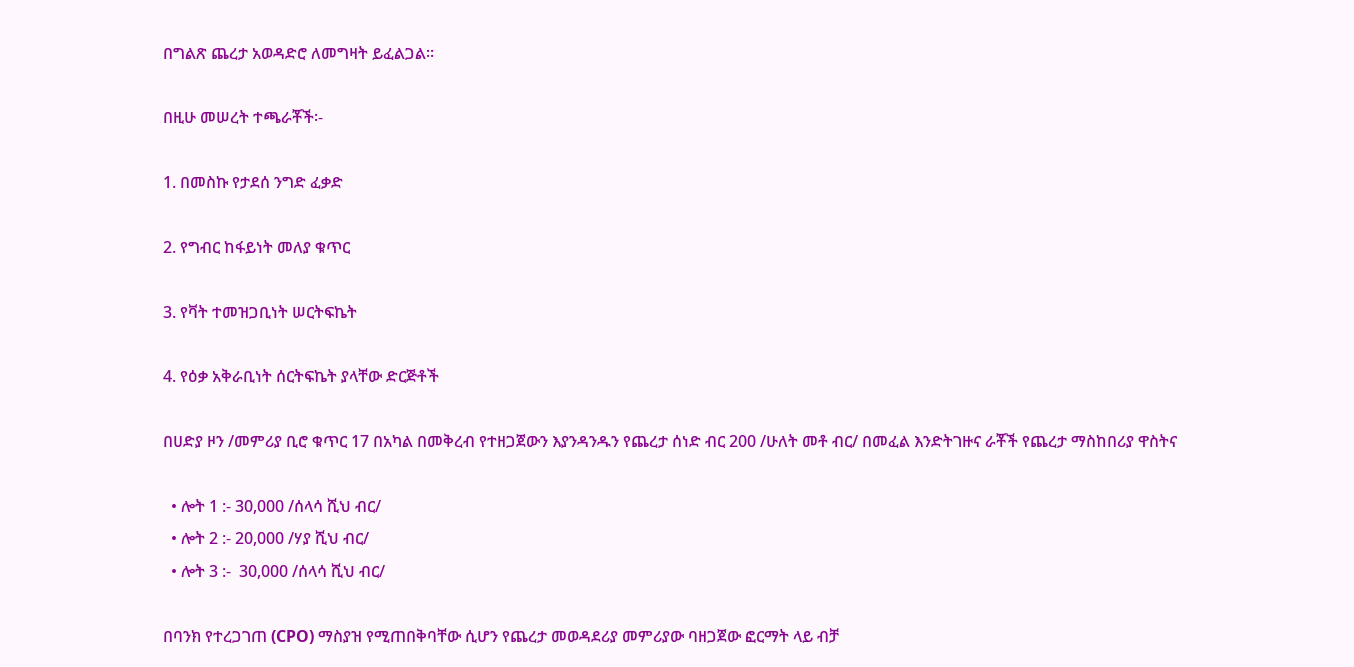በግልጽ ጨረታ አወዳድሮ ለመግዛት ይፈልጋል፡፡

በዚሁ መሠረት ተጫራቾች፡-

1. በመስኩ የታደሰ ንግድ ፈቃድ

2. የግብር ከፋይነት መለያ ቁጥር

3. የቫት ተመዝጋቢነት ሠርትፍኬት

4. የዕቃ አቅራቢነት ሰርትፍኬት ያላቸው ድርጅቶች

በሀድያ ዞን /መምሪያ ቢሮ ቁጥር 17 በአካል በመቅረብ የተዘጋጀውን እያንዳንዱን የጨረታ ሰነድ ብር 200 /ሁለት መቶ ብር/ በመፈል እንድትገዙና ራቾች የጨረታ ማስከበሪያ ዋስትና

  • ሎት 1 :- 30,000 /ሰላሳ ሺህ ብር/
  • ሎት 2 :- 20,000 /ሃያ ሺህ ብር/
  • ሎት 3 :-  30,000 /ሰላሳ ሺህ ብር/

በባንክ የተረጋገጠ (CPO) ማስያዝ የሚጠበቅባቸው ሲሆን የጨረታ መወዳደሪያ መምሪያው ባዘጋጀው ፎርማት ላይ ብቻ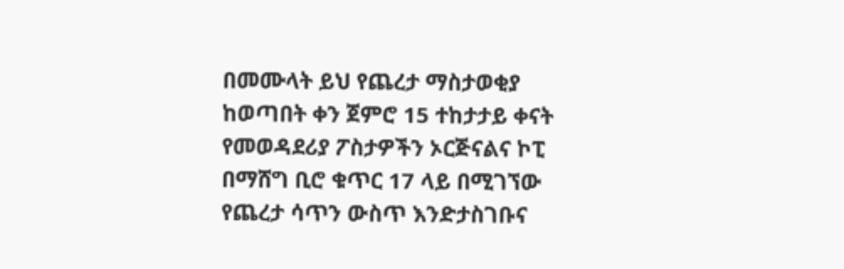በመሙላት ይህ የጨረታ ማስታወቂያ ከወጣበት ቀን ጀምሮ 15 ተከታታይ ቀናት የመወዳደሪያ ፖስታዎችን ኦርጅናልና ኮፒ በማሸግ ቢሮ ቁጥር 17 ላይ በሚገኘው የጨረታ ሳጥን ውስጥ እንድታስገቡና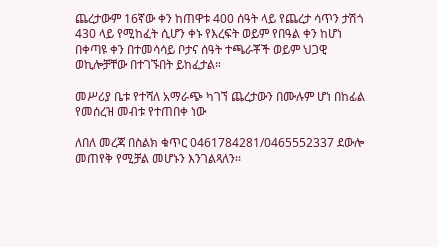ጨረታውም 16ኛው ቀን ከጠዋቱ 400 ሰዓት ላይ የጨረታ ሳጥን ታሽጎ 430 ላይ የሚከፈት ሲሆን ቀኑ የእረፍት ወይም የበዓል ቀን ከሆነ በቀጣዩ ቀን በተመሳሳይ ቦታና ሰዓት ተጫራቾች ወይም ህጋዊ ወኪሎቻቸው በተገኙበት ይከፈታል።

መሥሪያ ቤቱ የተሻለ አማራጭ ካገኘ ጨረታውን በሙሉም ሆነ በከፊል የመሰረዝ መብቱ የተጠበቀ ነው

ለበለ መረጃ በስልክ ቁጥር 0461784281/0465552337 ደውሎ መጠየቅ የሚቻል መሆኑን እንገልጻለን፡፡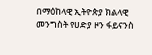በማዕከላዊ ኢትዮጵያ ክልላዊ መንግስት የሀድያ ዞን ፋይናንስ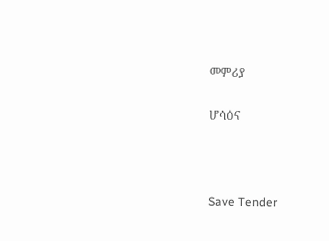መምሪያ

ሆሳዕና



Save Tender